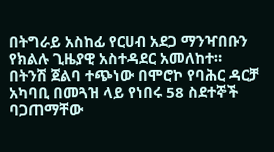በትግራይ አስከፊ የርሀብ አደጋ ማንዣበቡን የክልሉ ጊዜያዊ አስተዳደር አመለከተ።
በትንሽ ጀልባ ተጭነው በሞሮኮ የባሕር ዳርቻ አካባቢ በመጓዝ ላይ የነበሩ 58 ስደተኞች ባጋጠማቸው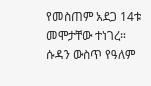የመስጠም አደጋ 14ቱ መሞታቸው ተነገረ።
ሱዳን ውስጥ የዓለም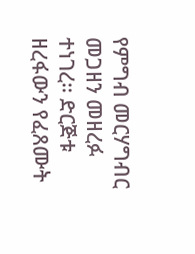የምግብ መርሃግብር መጋዘን መዘረፉ ተነገረ። ድርጅቱ ዘረፋውን የፈጸሙት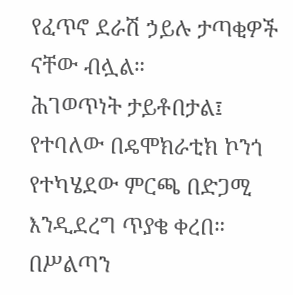የፈጥኖ ደራሽ ኃይሉ ታጣቂዎች ናቸው ብሏል።
ሕገወጥነት ታይቶበታል፤ የተባለው በዴሞክራቲክ ኮንጎ የተካሄደው ምርጫ በድጋሚ እንዲደረግ ጥያቄ ቀረበ። በሥልጣን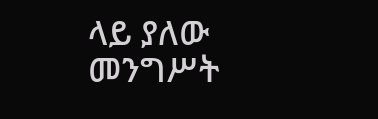ላይ ያለው መንግሥት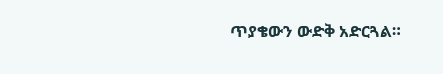ጥያቄውን ውድቅ አድርጓል።